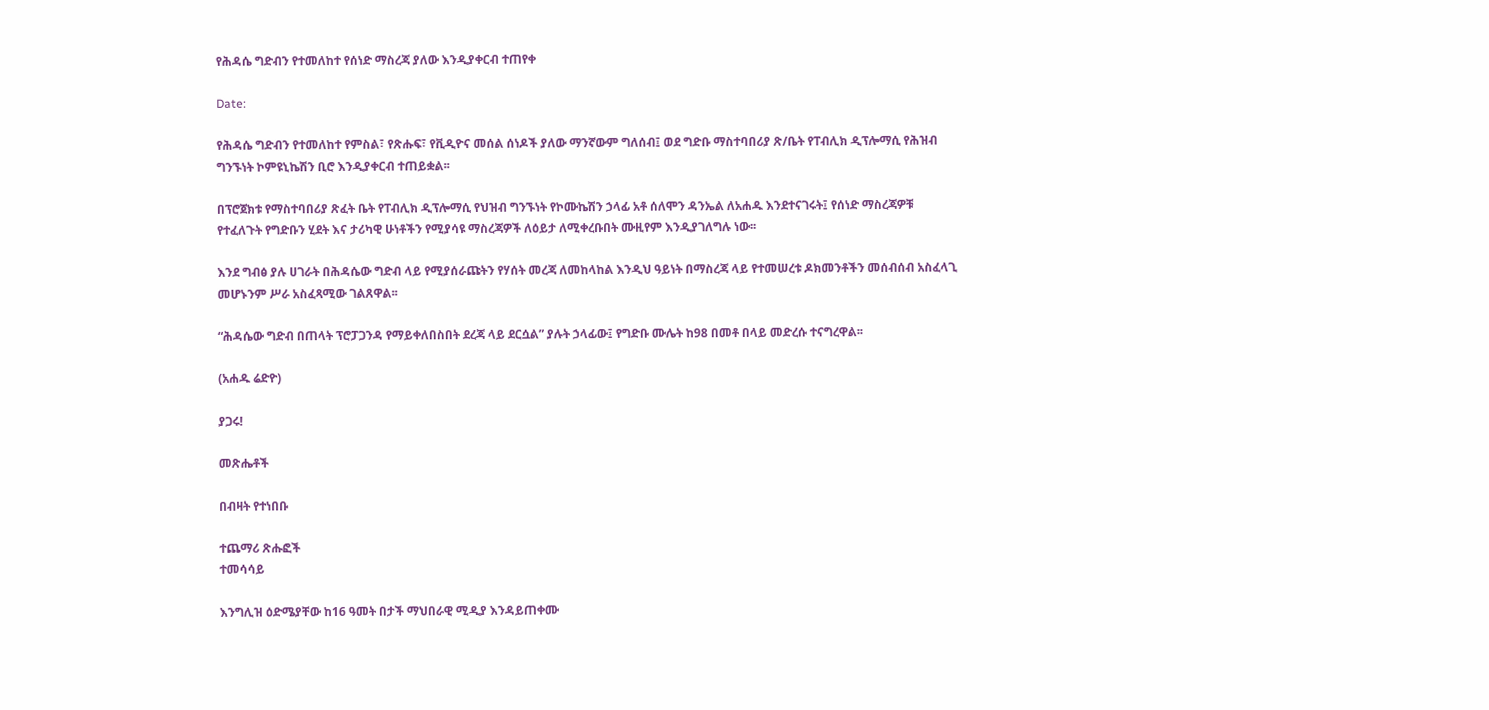የሕዳሴ ግድብን የተመለከተ የሰነድ ማስረጃ ያለው እንዲያቀርብ ተጠየቀ

Date:

የሕዳሴ ግድብን የተመለከተ የምስል፣ የጽሑፍ፣ የቪዲዮና መሰል ሰነዶች ያለው ማንኛውም ግለሰብ፤ ወደ ግድቡ ማስተባበሪያ ጽ/ቤት የፐብሊክ ዲፕሎማሲ የሕዝብ ግንኙነት ኮምዩኒኬሽን ቢሮ እንዲያቀርብ ተጠይቋል፡፡

በፕሮጀክቱ የማስተባበሪያ ጽፈት ቤት የፐብሊክ ዲፕሎማሲ የህዝብ ግንኙነት የኮሙኬሽን ኃላፊ አቶ ሰለሞን ዳንኤል ለአሐዱ እንደተናገሩት፤ የሰነድ ማስረጃዎቹ የተፈለጉት የግድቡን ሂደት እና ታሪካዊ ሁነቶችን የሚያሳዩ ማስረጃዎች ለዕይታ ለሚቀረቡበት ሙዚየም እንዲያገለግሉ ነው፡፡

እንደ ግብፅ ያሉ ሀገራት በሕዳሴው ግድብ ላይ የሚያሰራጩትን የሃሰት መረጃ ለመከላከል እንዲህ ዓይነት በማስረጃ ላይ የተመሠረቱ ዶክመንቶችን መሰብሰብ አስፈላጊ መሆኑንም ሥራ አስፈጻሚው ገልጸዋል፡፡

“ሕዳሴው ግድብ በጠላት ፕሮፓጋንዳ የማይቀለበስበት ደረጃ ላይ ደርሷል” ያሉት ኃላፊው፤ የግድቡ ሙሌት ከ98 በመቶ በላይ መድረሱ ተናግረዋል፡፡

(አሐዱ ሬድዮ)

ያጋሩ!

መጽሔቶች

በብዛት የተነበቡ

ተጨማሪ ጽሑፎች
ተመሳሳይ

እንግሊዝ ዕድሜያቸው ከ16 ዓመት በታች ማህበራዊ ሚዲያ እንዳይጠቀሙ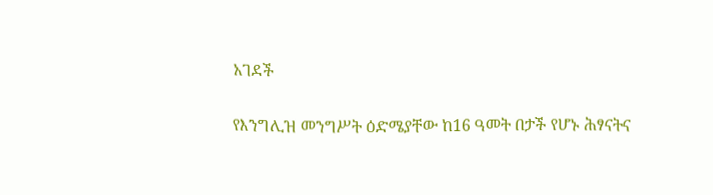አገደች

የእንግሊዝ መንግሥት ዕድሜያቸው ከ16 ዓመት በታች የሆኑ ሕፃናትና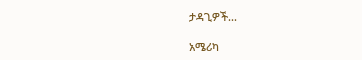ታዳጊዎች...

አሜሪካ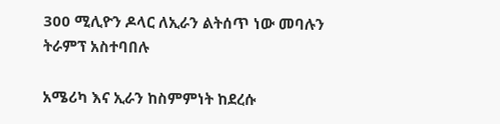300 ሚሊዮን ዶላር ለኢራን ልትሰጥ ነው መባሉን ትራምፕ አስተባበሉ

አሜሪካ እና ኢራን ከስምምነት ከደረሱ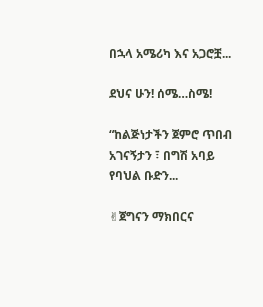በኋላ አሜሪካ እና አጋሮቿ...

ደህና ሁን! ሰሜ…ስሜ!

“ከልጅነታችን ጀምሮ ጥበብ አገናኝታን ፣ በግሽ አባይ የባህል ቡድን...

✌ጀግናን ማክበርና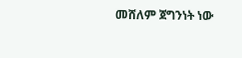መሸለም ጀግንነት ነው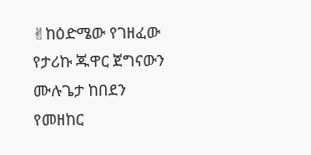✌ከዕድሜው የገዘፈው የታሪኩ ጁዋር ጀግናውን ሙሉጌታ ከበደን የመዘከር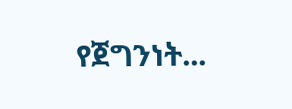የጀግንነት...